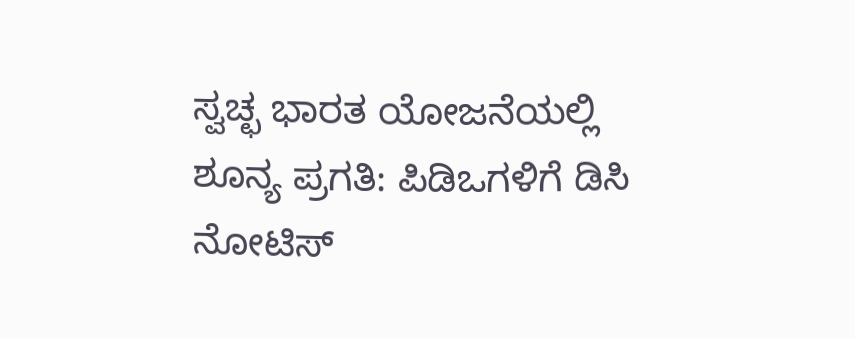ಸ್ವಚ್ಛ ಭಾರತ ಯೋಜನೆಯಲ್ಲಿ ಶೂನ್ಯ ಪ್ರಗತಿ: ಪಿಡಿಒಗಳಿಗೆ ಡಿಸಿ ನೋಟಿಸ್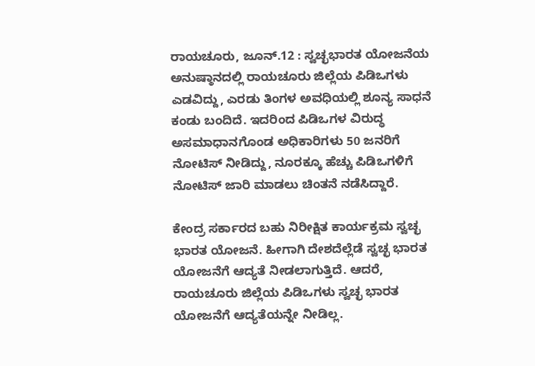ರಾಯಚೂರು, ಜೂನ್.12 : ಸ್ವಚ್ಛಭಾರತ ಯೋಜನೆಯ ಅನುಷ್ಠಾನದಲ್ಲಿ ರಾಯಚೂರು ಜಿಲ್ಲೆಯ ಪಿಡಿಒಗಳು ಎಡವಿದ್ದು, ಎರಡು ತಿಂಗಳ ಅವಧಿಯಲ್ಲಿ ಶೂನ್ಯ ಸಾಧನೆ ಕಂಡು ಬಂದಿದೆ. ಇದರಿಂದ ಪಿಡಿಒಗಳ ವಿರುದ್ಧ ಅಸಮಾಧಾನಗೊಂಡ ಅಧಿಕಾರಿಗಳು 50 ಜನರಿಗೆ ನೋಟಿಸ್ ನೀಡಿದ್ದು, ನೂರಕ್ಕೂ ಹೆಚ್ಚು ಪಿಡಿಒಗಳಿಗೆ ನೋಟಿಸ್ ಜಾರಿ ಮಾಡಲು ಚಿಂತನೆ ನಡೆಸಿದ್ದಾರೆ.

ಕೇಂದ್ರ ಸರ್ಕಾರದ ಬಹು ನಿರೀಕ್ಷಿತ ಕಾರ್ಯಕ್ರಮ ಸ್ವಚ್ಛ ಭಾರತ ಯೋಜನೆ. ಹೀಗಾಗಿ ದೇಶದೆಲ್ಲೆಡೆ ಸ್ವಚ್ಛ ಭಾರತ ಯೋಜನೆಗೆ ಆದ್ಯತೆ ನೀಡಲಾಗುತ್ತಿದೆ. ಆದರೆ, ರಾಯಚೂರು ಜಿಲ್ಲೆಯ ಪಿಡಿಒಗಳು ಸ್ವಚ್ಛ ಭಾರತ ಯೋಜನೆಗೆ ಆದ್ಯತೆಯನ್ನೇ ನೀಡಿಲ್ಲ.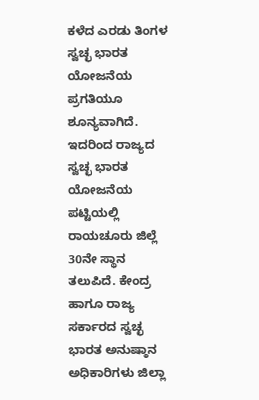ಕಳೆದ ಎರಡು ತಿಂಗಳ ಸ್ವಚ್ಛ ಭಾರತ ಯೋಜನೆಯ ಪ್ರಗತಿಯೂ ಶೂನ್ಯವಾಗಿದೆ. ಇದರಿಂದ ರಾಜ್ಯದ ಸ್ವಚ್ಛ ಭಾರತ ಯೋಜನೆಯ ಪಟ್ಟಿಯಲ್ಲಿ ರಾಯಚೂರು ಜಿಲ್ಲೆ 30ನೇ ಸ್ಥಾನ ತಲುಪಿದೆ. ಕೇಂದ್ರ ಹಾಗೂ ರಾಜ್ಯ ಸರ್ಕಾರದ ಸ್ವಚ್ಛ ಭಾರತ ಅನುಷ್ಠಾನ ಅಧಿಕಾರಿಗಳು ಜಿಲ್ಲಾ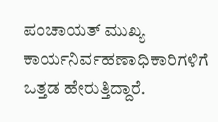ಪಂಚಾಯತ್ ಮುಖ್ಯ ಕಾರ್ಯನಿರ್ವಹಣಾಧಿಕಾರಿಗಳಿಗೆ ಒತ್ತಡ ಹೇರುತ್ತಿದ್ದಾರೆ.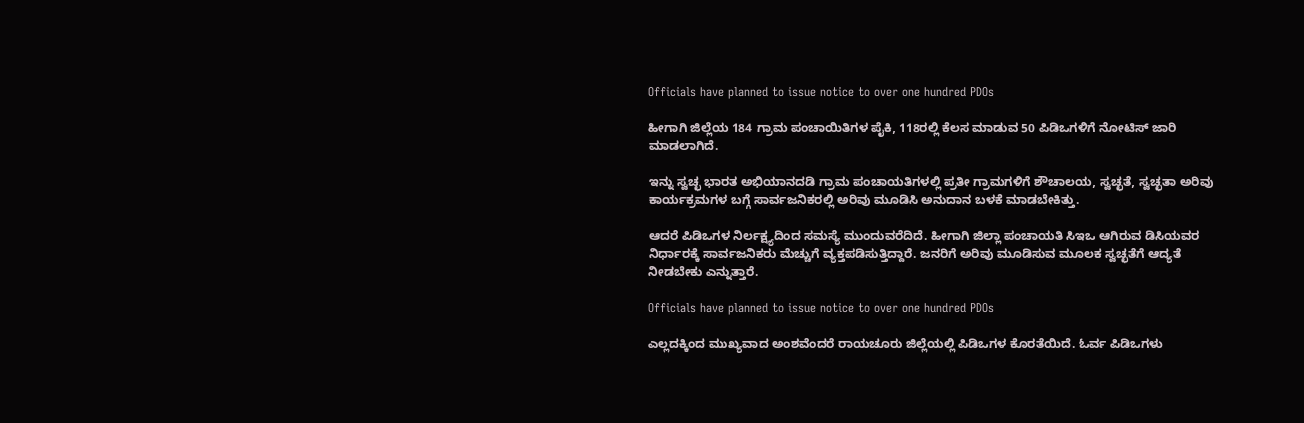Officials have planned to issue notice to over one hundred PDOs

ಹೀಗಾಗಿ ಜಿಲ್ಲೆಯ 184 ಗ್ರಾಮ ಪಂಚಾಯಿತಿಗಳ ಪೈಕಿ, 118ರಲ್ಲಿ ಕೆಲಸ ಮಾಡುವ 50 ಪಿಡಿಒಗಳಿಗೆ ನೋಟಿಸ್ ಜಾರಿ ಮಾಡಲಾಗಿದೆ.

ಇನ್ನು ಸ್ವಚ್ಛ ಭಾರತ ಅಭಿಯಾನದಡಿ ಗ್ರಾಮ ಪಂಚಾಯತಿಗಳಲ್ಲಿ ಪ್ರತೀ ಗ್ರಾಮಗಳಿಗೆ ಶೌಚಾಲಯ, ಸ್ವಚ್ಛತೆ, ಸ್ವಚ್ಛತಾ ಅರಿವು ಕಾರ್ಯಕ್ರಮಗಳ ಬಗ್ಗೆ ಸಾರ್ವಜನಿಕರಲ್ಲಿ ಅರಿವು ಮೂಡಿಸಿ ಅನುದಾನ ಬಳಕೆ ಮಾಡಬೇಕಿತ್ತು.

ಆದರೆ ಪಿಡಿಒಗಳ ನಿರ್ಲಕ್ಷ್ಯದಿಂದ ಸಮಸ್ಯೆ ಮುಂದುವರೆದಿದೆ. ಹೀಗಾಗಿ ಜಿಲ್ಲಾ ಪಂಚಾಯತಿ ಸಿಇಒ ಆಗಿರುವ ಡಿಸಿಯವರ ನಿರ್ಧಾರಕ್ಕೆ ಸಾರ್ವಜನಿಕರು ಮೆಚ್ಚುಗೆ ವ್ಯಕ್ತಪಡಿಸುತ್ತಿದ್ದಾರೆ. ಜನರಿಗೆ ಅರಿವು ಮೂಡಿಸುವ ಮೂಲಕ ಸ್ವಚ್ಛತೆಗೆ ಆದ್ಯತೆ ನೀಡಬೇಕು ಎನ್ನುತ್ತಾರೆ.

Officials have planned to issue notice to over one hundred PDOs

ಎಲ್ಲದಕ್ಕಿಂದ ಮುಖ್ಯವಾದ ಅಂಶವೆಂದರೆ ರಾಯಚೂರು ಜಿಲ್ಲೆಯಲ್ಲಿ ಪಿಡಿಒಗಳ ಕೊರತೆಯಿದೆ. ಓರ್ವ ಪಿಡಿಒಗಳು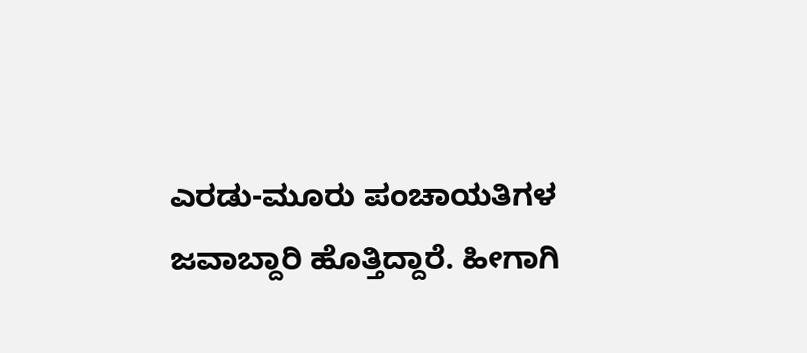ಎರಡು-ಮೂರು ಪಂಚಾಯತಿಗಳ ಜವಾಬ್ದಾರಿ ಹೊತ್ತಿದ್ದಾರೆ. ಹೀಗಾಗಿ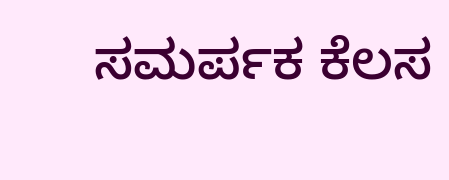ಸಮರ್ಪಕ ಕೆಲಸ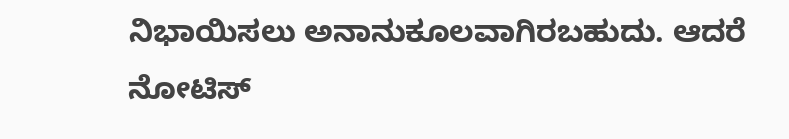ನಿಭಾಯಿಸಲು ಅನಾನುಕೂಲವಾಗಿರಬಹುದು. ಆದರೆ ನೋಟಿಸ್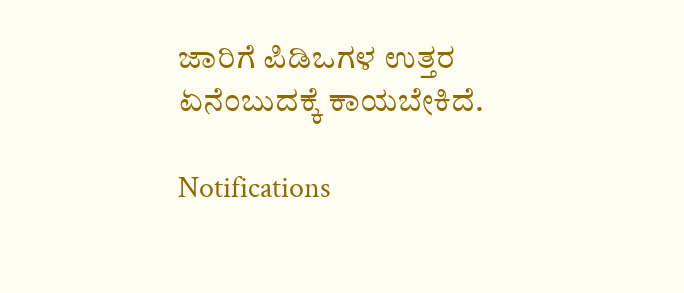ಜಾರಿಗೆ ಪಿಡಿಒಗಳ ಉತ್ತರ ಏನೆಂಬುದಕ್ಕೆ ಕಾಯಬೇಕಿದೆ.

Notifications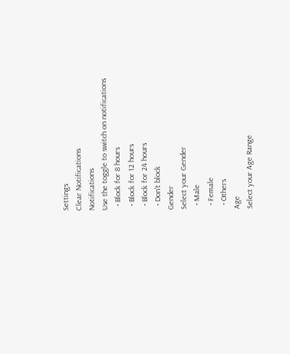Settings
Clear Notifications
Notifications
Use the toggle to switch on notifications
  • Block for 8 hours
  • Block for 12 hours
  • Block for 24 hours
  • Don't block
Gender
Select your Gender
  • Male
  • Female
  • Others
Age
Select your Age Range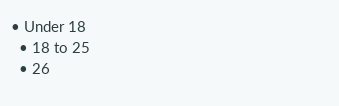• Under 18
  • 18 to 25
  • 26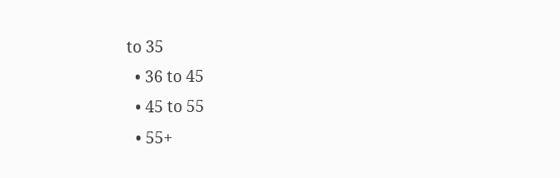to 35
  • 36 to 45
  • 45 to 55
  • 55+